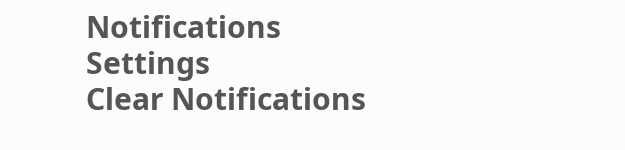Notifications
Settings
Clear Notifications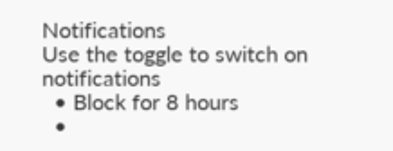Notifications
Use the toggle to switch on notifications
  • Block for 8 hours
  •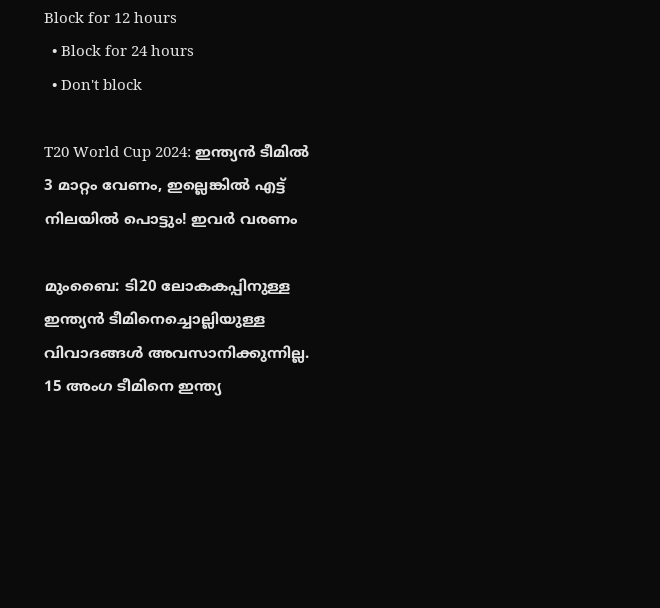Block for 12 hours
  • Block for 24 hours
  • Don't block

T20 World Cup 2024: ഇന്ത്യന്‍ ടീമില്‍ 3 മാറ്റം വേണം, ഇല്ലെങ്കില്‍ എട്ട് നിലയില്‍ പൊട്ടും! ഇവര്‍ വരണം

മുംബൈ: ടി20 ലോകകപ്പിനുള്ള ഇന്ത്യന്‍ ടീമിനെച്ചൊല്ലിയുള്ള വിവാദങ്ങള്‍ അവസാനിക്കുന്നില്ല. 15 അംഗ ടീമിനെ ഇന്ത്യ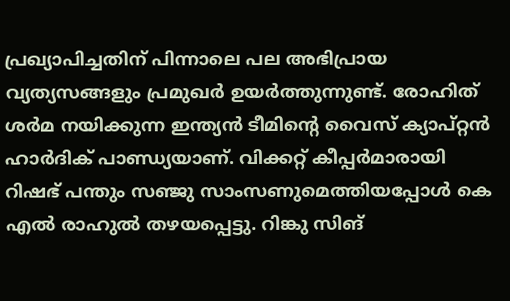പ്രഖ്യാപിച്ചതിന് പിന്നാലെ പല അഭിപ്രായ വ്യത്യസങ്ങളും പ്രമുഖര്‍ ഉയര്‍ത്തുന്നുണ്ട്. രോഹിത് ശര്‍മ നയിക്കുന്ന ഇന്ത്യന്‍ ടീമിന്റെ വൈസ് ക്യാപ്റ്റന്‍ ഹാര്‍ദിക് പാണ്ഡ്യയാണ്. വിക്കറ്റ് കീപ്പര്‍മാരായി റിഷഭ് പന്തും സഞ്ജു സാംസണുമെത്തിയപ്പോള്‍ കെ എല്‍ രാഹുല്‍ തഴയപ്പെട്ടു. റിങ്കു സിങ്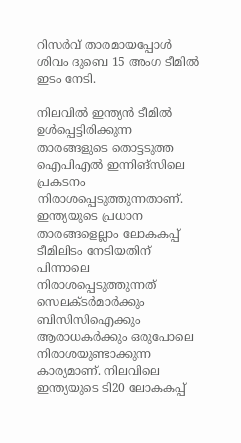റിസര്‍വ് താരമായപ്പോള്‍ ശിവം ദുബെ 15 അംഗ ടീമില്‍ ഇടം നേടി.

നിലവില്‍ ഇന്ത്യന്‍ ടീമില്‍ ഉള്‍പ്പെട്ടിരിക്കുന്ന താരങ്ങളുടെ തൊട്ടടുത്ത ഐപിഎല്‍ ഇന്നിങ്‌സിലെ പ്രകടനം നിരാശപ്പെടുത്തുന്നതാണ്. ഇന്ത്യയുടെ പ്രധാന താരങ്ങളെല്ലാം ലോകകപ്പ് ടീമിലിടം നേടിയതിന് പിന്നാലെ നിരാശപ്പെടുത്തുന്നത് സെലക്ടര്‍മാര്‍ക്കും ബിസിസിഐക്കും ആരാധകര്‍ക്കും ഒരുപോലെ നിരാശയുണ്ടാക്കുന്ന കാര്യമാണ്. നിലവിലെ ഇന്ത്യയുടെ ടി20 ലോകകപ്പ്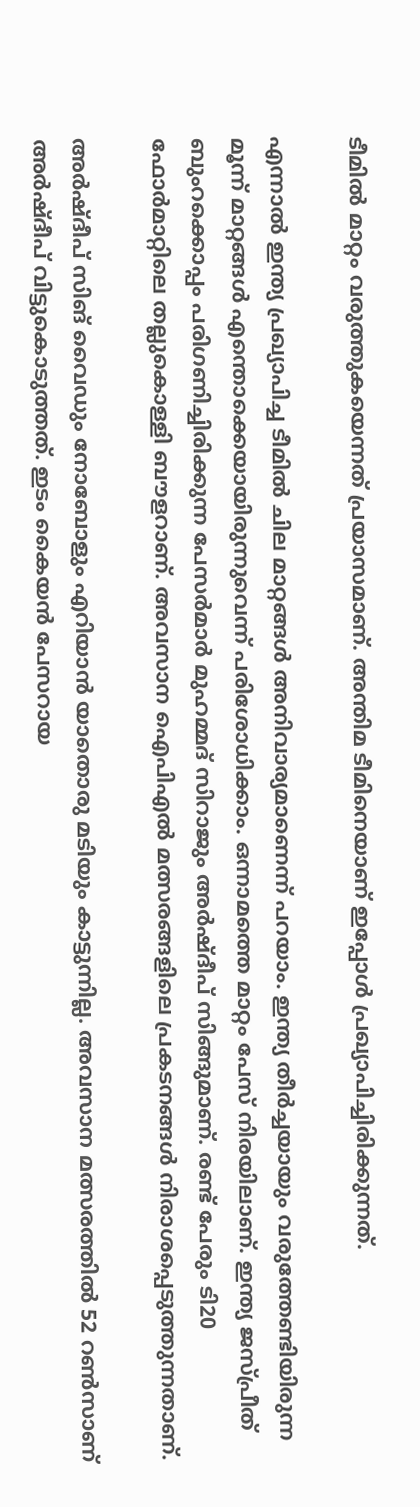ടീമില്‍ മാറ്റം വരുത്തുകയെന്നത് പ്രയാസമാണ്. അന്തിമ ടീമിനെയാണ് ഇപ്പോള്‍ പ്രഖ്യാപിച്ചിരിക്കുന്നത്.

എന്നാല്‍ ഇന്ത്യ പ്രഖ്യാപിച്ച ടീമില്‍ ചില മാറ്റങ്ങള്‍ അനിവാര്യമാണെന്ന് പറയാം. ഇന്ത്യ തീര്‍ച്ചയായും വരുത്തേണ്ടിയിരുന്ന മൂന്ന് മാറ്റങ്ങള്‍ എന്തൊക്കെയായിരുന്നുവെന്ന് പരിശോധിക്കാം. ഒന്നാമത്തെ മാറ്റം പേസ് നിരയിലാണ്. ഇന്ത്യ ജസ്പ്രീത് ബുംറക്കൊപ്പം പരിഗണിച്ചിരിക്കുന്ന പേസര്‍മാര്‍ മുഹമ്മദ് സിറാജും അര്‍ഷ്ദീപ് സിങ്ങുമാണ്. രണ്ട് പേരും ടി20 ഫോര്‍മാറ്റിലെ തല്ലുകൊള്ളി ബൗളറാണ്. അവസാന ഐപിഎല്‍ മത്സരങ്ങളിലെ പ്രകടനങ്ങള്‍ നിരാശപ്പെടുത്തുന്നതാണ്.

അര്‍ഷ്ദീപ് സിങ് വൈഡും നോബോളും എറിയാന്‍ യാതൊരു മടിയും കാട്ടുന്നില്ല. അവസാന മത്സരത്തില്‍ 52 റണ്‍സാണ് അര്‍ഷ്ദീപ് വിട്ടുകൊടുത്തത്. ഇടം കൈയന്‍ പേസറായ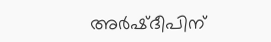അര്‍ഷ്ദീപിന്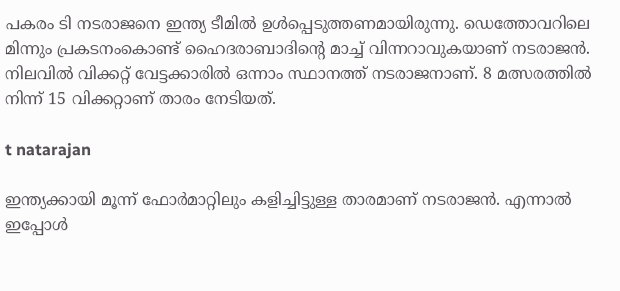പകരം ടി നടരാജനെ ഇന്ത്യ ടീമില്‍ ഉള്‍പ്പെടുത്തണമായിരുന്നു. ഡെത്തോവറിലെ മിന്നും പ്രകടനംകൊണ്ട് ഹൈദരാബാദിന്റെ മാച്ച് വിന്നറാവുകയാണ് നടരാജന്‍. നിലവില്‍ വിക്കറ്റ് വേട്ടക്കാരില്‍ ഒന്നാം സ്ഥാനത്ത് നടരാജനാണ്. 8 മത്സരത്തില്‍ നിന്ന് 15 വിക്കറ്റാണ് താരം നേടിയത്.

t natarajan

ഇന്ത്യക്കായി മൂന്ന് ഫോര്‍മാറ്റിലും കളിച്ചിട്ടുള്ള താരമാണ് നടരാജന്‍. എന്നാല്‍ ഇപ്പോള്‍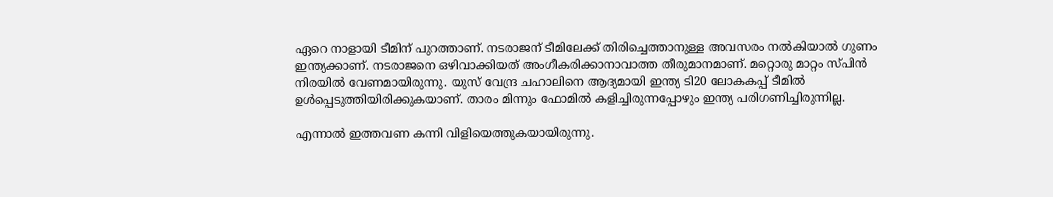ഏറെ നാളായി ടീമിന് പുറത്താണ്. നടരാജന് ടീമിലേക്ക് തിരിച്ചെത്താനുള്ള അവസരം നല്‍കിയാല്‍ ഗുണം ഇന്ത്യക്കാണ്. നടരാജനെ ഒഴിവാക്കിയത് അംഗീകരിക്കാനാവാത്ത തീരുമാനമാണ്. മറ്റൊരു മാറ്റം സ്പിന്‍ നിരയില്‍ വേണമായിരുന്നു. യുസ് വേന്ദ്ര ചഹാലിനെ ആദ്യമായി ഇന്ത്യ ടി20 ലോകകപ്പ് ടീമില്‍ ഉള്‍പ്പെടുത്തിയിരിക്കുകയാണ്. താരം മിന്നും ഫോമില്‍ കളിച്ചിരുന്നപ്പോഴും ഇന്ത്യ പരിഗണിച്ചിരുന്നില്ല.

എന്നാല്‍ ഇത്തവണ കന്നി വിളിയെത്തുകയായിരുന്നു.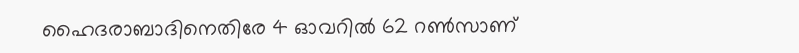ഹൈദരാബാദിനെതിരേ 4 ഓവറില്‍ 62 റണ്‍സാണ്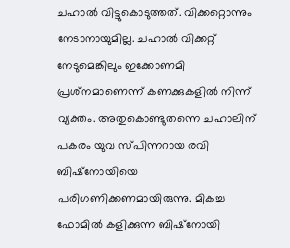ചഹാല്‍ വിട്ടുകൊടുത്തത്. വിക്കറ്റൊന്നും നേടാനായുമില്ല. ചഹാല്‍ വിക്കറ്റ് നേടുമെങ്കിലും ഇക്കോണമി പ്രശ്‌നമാണെന്ന് കണക്കുകളില്‍ നിന്ന് വ്യക്തം. അതുകൊണ്ടുതന്നെ ചഹാലിന് പകരം യുവ സ്പിന്നറായ രവി ബിഷ്‌നോയിയെ പരിഗണിക്കണമായിരുന്നു. മികച്ച ഫോമില്‍ കളിക്കുന്ന ബിഷ്‌നോയി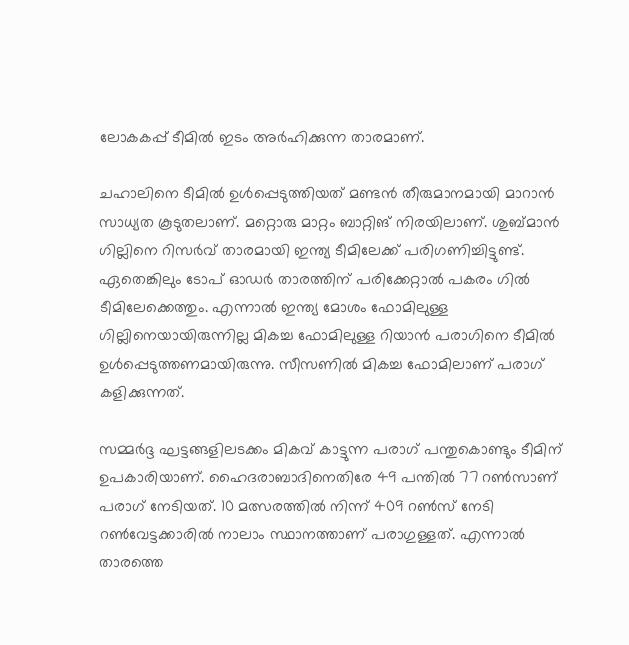ലോകകപ്പ് ടീമില്‍ ഇടം അര്‍ഹിക്കുന്ന താരമാണ്.

ചഹാലിനെ ടീമില്‍ ഉള്‍പ്പെടുത്തിയത് മണ്ടന്‍ തീരുമാനമായി മാറാന്‍ സാധ്യത കൂടുതലാണ്. മറ്റൊരു മാറ്റം ബാറ്റിങ് നിരയിലാണ്. ശുബ്മാന്‍ ഗില്ലിനെ റിസര്‍വ് താരമായി ഇന്ത്യ ടീമിലേക്ക് പരിഗണിച്ചിട്ടുണ്ട്. ഏതെങ്കിലും ടോപ് ഓഡര്‍ താരത്തിന് പരിക്കേറ്റാല്‍ പകരം ഗില്‍ ടീമിലേക്കെത്തും. എന്നാല്‍ ഇന്ത്യ മോശം ഫോമിലുള്ള ഗില്ലിനെയായിരുന്നില്ല മികച്ച ഫോമിലുള്ള റിയാന്‍ പരാഗിനെ ടീമില്‍ ഉള്‍പ്പെടുത്തണമായിരുന്നു. സീസണില്‍ മികച്ച ഫോമിലാണ് പരാഗ് കളിക്കുന്നത്.

സമ്മര്‍ദ്ദ ഘട്ടങ്ങളിലടക്കം മികവ് കാട്ടുന്ന പരാഗ് പന്തുകൊണ്ടും ടീമിന് ഉപകാരിയാണ്. ഹൈദരാബാദിനെതിരേ 49 പന്തില്‍ 77 റണ്‍സാണ് പരാഗ് നേടിയത്. 10 മത്സരത്തില്‍ നിന്ന് 409 റണ്‍സ് നേടി റണ്‍വേട്ടക്കാരില്‍ നാലാം സ്ഥാനത്താണ് പരാഗുള്ളത്. എന്നാല്‍ താരത്തെ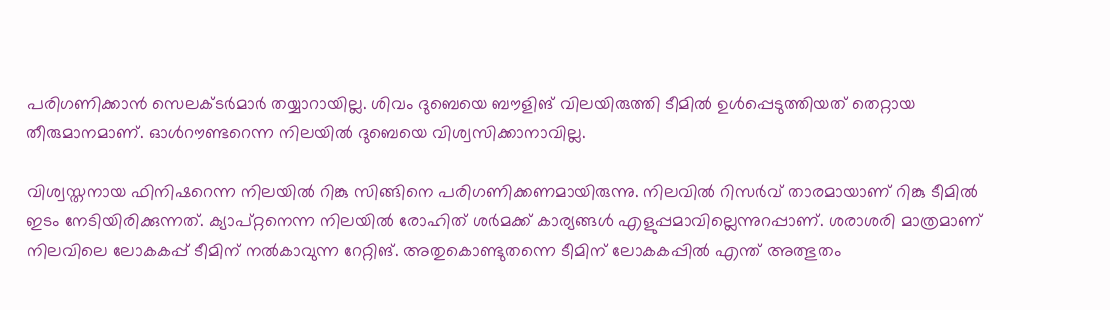പരിഗണിക്കാന്‍ സെലക്ടര്‍മാര്‍ തയ്യാറായില്ല. ശിവം ദുബെയെ ബൗളിങ് വിലയിരുത്തി ടീമില്‍ ഉള്‍പ്പെടുത്തിയത് തെറ്റായ തീരുമാനമാണ്. ഓള്‍റൗണ്ടറെന്ന നിലയില്‍ ദുബെയെ വിശ്വസിക്കാനാവില്ല.

വിശ്വസ്തനായ ഫിനിഷറെന്ന നിലയില്‍ റിങ്കു സിങ്ങിനെ പരിഗണിക്കണമായിരുന്നു. നിലവില്‍ റിസര്‍വ് താരമായാണ് റിങ്കു ടീമില്‍ ഇടം നേടിയിരിക്കുന്നത്. ക്യാപ്റ്റനെന്ന നിലയില്‍ രോഹിത് ശര്‍മക്ക് കാര്യങ്ങള്‍ എളുപ്പമാവില്ലെന്നുറപ്പാണ്. ശരാശരി മാത്രമാണ് നിലവിലെ ലോകകപ്പ് ടീമിന് നല്‍കാവുന്ന റേറ്റിങ്. അതുകൊണ്ടുതന്നെ ടീമിന് ലോകകപ്പില്‍ എന്ത് അത്ഭുതം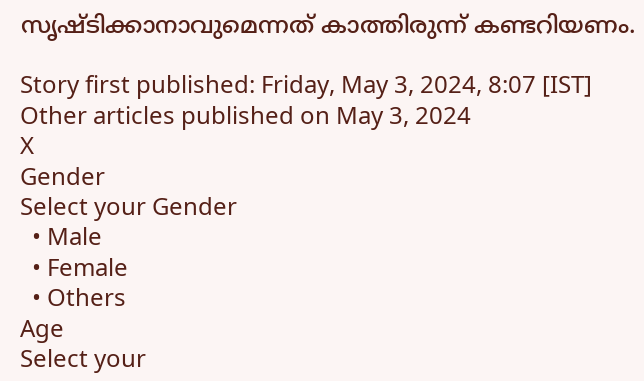സൃഷ്ടിക്കാനാവുമെന്നത് കാത്തിരുന്ന് കണ്ടറിയണം.

Story first published: Friday, May 3, 2024, 8:07 [IST]
Other articles published on May 3, 2024
X
Gender
Select your Gender
  • Male
  • Female
  • Others
Age
Select your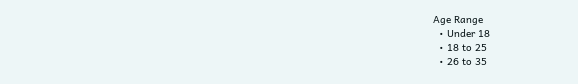Age Range
  • Under 18
  • 18 to 25
  • 26 to 35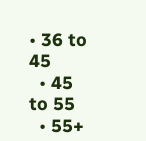• 36 to 45
  • 45 to 55
  • 55+